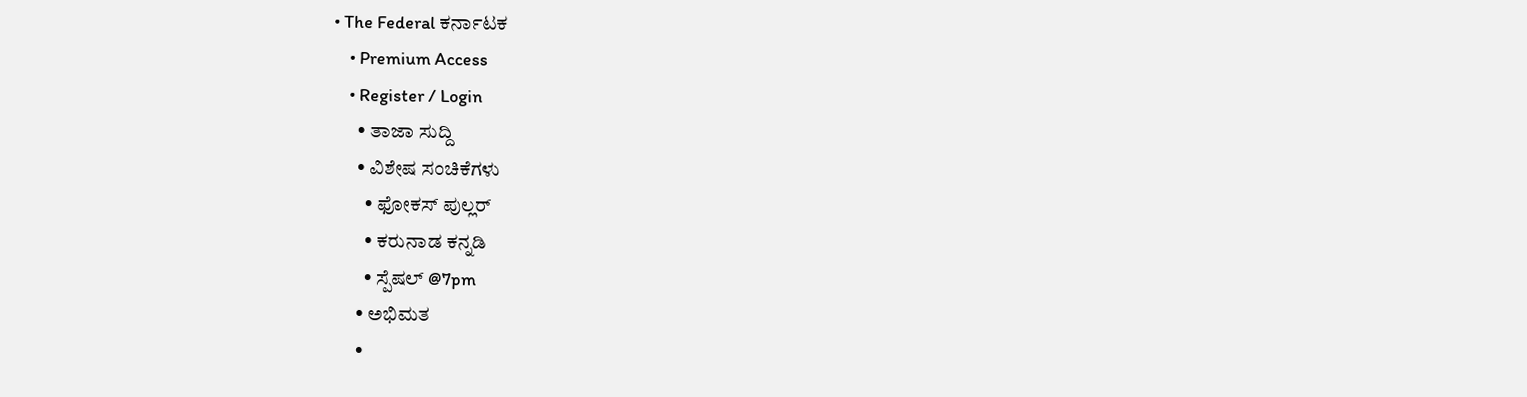• The Federal ಕರ್ನಾಟಕ
    • Premium Access
    • Register / Login
      • ತಾಜಾ ಸುದ್ದಿ
      • ವಿಶೇಷ ಸಂಚಿಕೆಗಳು
        • ಫೋಕಸ್‌ ಪುಲ್ಲರ್‌
        • ಕರುನಾಡ ಕನ್ನಡಿ
        • ಸ್ಪೆಷಲ್‌ @7pm
      • ಅಭಿಮತ
      •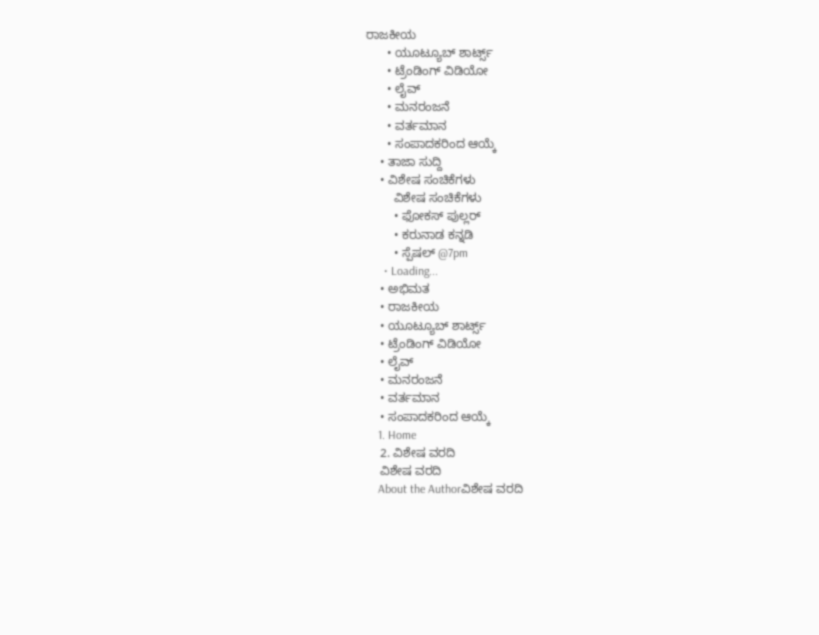ರಾಜಕೀಯ
      • ಯೂಟ್ಯೂಬ್‌ ಶಾರ್ಟ್ಸ್‌
      • ಟ್ರೆಂಡಿಂಗ್‌ ವಿಡಿಯೋ
      • ಲೈವ್‌
      • ಮನರಂಜನೆ
      • ವರ್ತಮಾನ
      • ಸಂಪಾದಕರಿಂದ ಆಯ್ಕೆ
    • ತಾಜಾ ಸುದ್ದಿ
    • ವಿಶೇಷ ಸಂಚಿಕೆಗಳು
        ವಿಶೇಷ ಸಂಚಿಕೆಗಳು
        • ಫೋಕಸ್‌ ಪುಲ್ಲರ್‌
        • ಕರುನಾಡ ಕನ್ನಡಿ
        • ಸ್ಪೆಷಲ್‌ @7pm
      • Loading...
    • ಅಭಿಮತ
    • ರಾಜಕೀಯ
    • ಯೂಟ್ಯೂಬ್‌ ಶಾರ್ಟ್ಸ್‌
    • ಟ್ರೆಂಡಿಂಗ್‌ ವಿಡಿಯೋ
    • ಲೈವ್‌
    • ಮನರಂಜನೆ
    • ವರ್ತಮಾನ
    • ಸಂಪಾದಕರಿಂದ ಆಯ್ಕೆ
    1. Home
    2. ವಿಶೇಷ ವರದಿ
    ವಿಶೇಷ ವರದಿ
    About the Authorವಿಶೇಷ ವರದಿ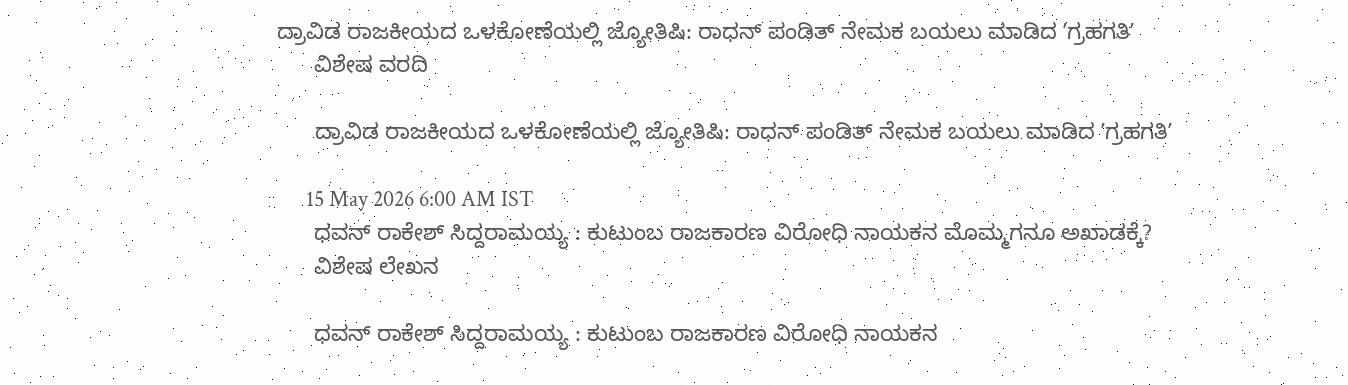ದ್ರಾವಿಡ ರಾಜಕೀಯದ ಒಳಕೋಣೆಯಲ್ಲಿ ಜ್ಯೋತಿಷಿ: ರಾಧನ್ ಪಂಡಿತ್ ನೇಮಕ ಬಯಲು ಮಾಡಿದ ʼಗ್ರಹಗತಿʼ
      ವಿಶೇಷ ವರದಿ

      ದ್ರಾವಿಡ ರಾಜಕೀಯದ ಒಳಕೋಣೆಯಲ್ಲಿ ಜ್ಯೋತಿಷಿ: ರಾಧನ್ ಪಂಡಿತ್ ನೇಮಕ ಬಯಲು ಮಾಡಿದ ʼಗ್ರಹಗತಿʼ

      15 May 2026 6:00 AM IST
      ಧವನ್‌ ರಾಕೇಶ್‌ ಸಿದ್ದರಾಮಯ್ಯ : ಕುಟುಂಬ ರಾಜಕಾರಣ ವಿರೋಧಿ ನಾಯಕನ ಮೊಮ್ಮಗನೂ ಅಖಾಡಕ್ಕೆ?
      ವಿಶೇಷ ಲೇಖನ

      ಧವನ್‌ ರಾಕೇಶ್‌ ಸಿದ್ದರಾಮಯ್ಯ : ಕುಟುಂಬ ರಾಜಕಾರಣ ವಿರೋಧಿ ನಾಯಕನ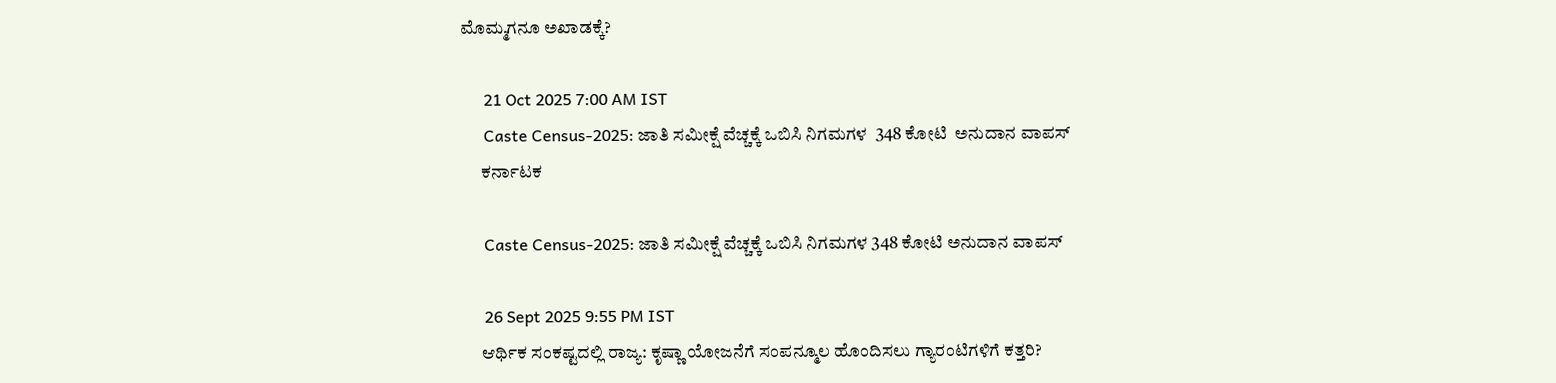ಮೊಮ್ಮಗನೂ ಅಖಾಡಕ್ಕೆ?

      21 Oct 2025 7:00 AM IST
      Caste Census-2025: ಜಾತಿ ಸಮೀಕ್ಷೆ ವೆಚ್ಚಕ್ಕೆ ಒಬಿಸಿ ನಿಗಮಗಳ  348 ಕೋಟಿ  ಅನುದಾನ ವಾಪಸ್
      ಕರ್ನಾಟಕ

      Caste Census-2025: ಜಾತಿ ಸಮೀಕ್ಷೆ ವೆಚ್ಚಕ್ಕೆ ಒಬಿಸಿ ನಿಗಮಗಳ 348 ಕೋಟಿ ಅನುದಾನ ವಾಪಸ್

      26 Sept 2025 9:55 PM IST
      ಆರ್ಥಿಕ ಸಂಕಷ್ಟದಲ್ಲಿ ರಾಜ್ಯ: ಕೃಷ್ಣಾ ಯೋಜನೆಗೆ ಸಂಪನ್ಮೂಲ ಹೊಂದಿಸಲು ಗ್ಯಾರಂಟಿಗಳಿಗೆ ಕತ್ತರಿ?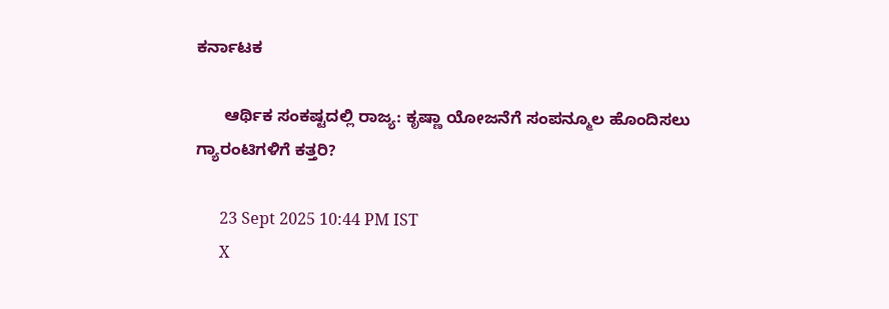ಕರ್ನಾಟಕ

      ಆರ್ಥಿಕ ಸಂಕಷ್ಟದಲ್ಲಿ ರಾಜ್ಯ: ಕೃಷ್ಣಾ ಯೋಜನೆಗೆ ಸಂಪನ್ಮೂಲ ಹೊಂದಿಸಲು ಗ್ಯಾರಂಟಿಗಳಿಗೆ ಕತ್ತರಿ?

      23 Sept 2025 10:44 PM IST
      X